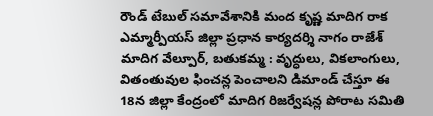రౌండ్ టేబుల్ సమావేశానికి మంద కృష్ణ మాదిగ రాక
ఎమ్మార్పీయస్ జిల్లా ప్రధాన కార్యదర్శి నాగం రాజేశ్ మాదిగ వేల్పూర్, బతుకమ్మ : వృద్ధులు, వికలాంగులు, వితంతువుల ఫించన్ల పెంచాలని డిమాండ్ చేస్తూ ఈ 18న జిల్లా కేంద్రంలో మాదిగ రిజర్వేషన్ల పోరాట సమితి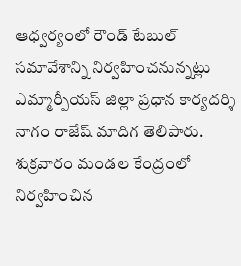ఆధ్వర్యంలో రౌండ్ టేబుల్ సమావేశాన్ని నిర్వహించనున్నట్లు ఎమ్మార్పీయస్ జిల్లా ప్రధాన కార్యదర్శి నాగం రాజేష్ మాదిగ తెలిపారు. శుక్రవారం మండల కేంద్రంలో నిర్వహించిన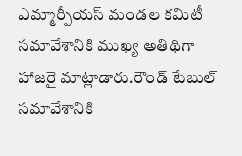ఎమ్మార్పీయస్ మండల కమిటీ సమావేశానికి ముఖ్య అతిథిగా హాజరై మాట్లాడారు.రౌండ్ టేబుల్ సమావేశానికి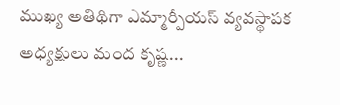ముఖ్య అతిథిగా ఎమ్మార్పీయస్ వ్యవస్థాపక అధ్యక్షులు మంద కృష్ణ...